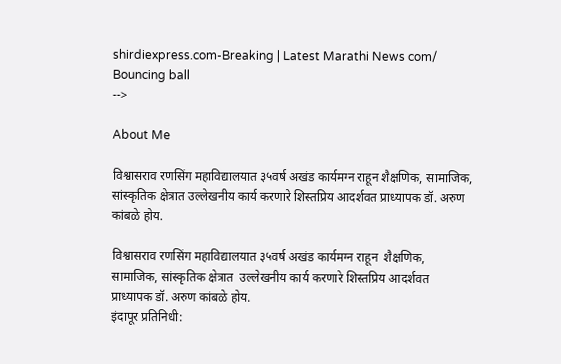shirdiexpress.com-Breaking | Latest Marathi News com/
Bouncing ball
-->

About Me

विश्वासराव रणसिंग महाविद्यालयात ३५वर्ष अखंड कार्यमग्न राहून शैक्षणिक, सामाजिक, सांस्कृतिक क्षेत्रात उल्लेखनीय कार्य करणारे शिस्तप्रिय आदर्शवत प्राध्यापक डॉ. अरुण कांबळे होय.

विश्वासराव रणसिंग महाविद्यालयात ३५वर्ष अखंड कार्यमग्न राहून  शैक्षणिक, सामाजिक, सांस्कृतिक क्षेत्रात  उल्लेखनीय कार्य करणारे शिस्तप्रिय आदर्शवत प्राध्यापक डॉ. अरुण कांबळे होय.
इंदापूर प्रतिनिधी: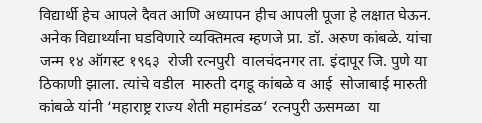विद्यार्थी हेच आपले दैवत आणि अध्यापन हीच आपली पूजा हे लक्षात घेऊन. अनेक विद्यार्थ्यांना घडविणारे व्यक्तिमत्व म्हणजे प्रा. डॉ. अरुण कांबळे. यांचा जन्म १४ ऑगस्ट १९६३  रोजी रत्नपुरी  वालचंदनगर ता. इंदापूर जि. पुणे या ठिकाणी झाला. त्यांचे वडील  मारुती दगडू कांबळे व आई  सोजाबाई मारुती कांबळे यांनी ‘महाराष्ट्र राज्य शेती महामंडळ’ रत्नपुरी ऊसमळा  या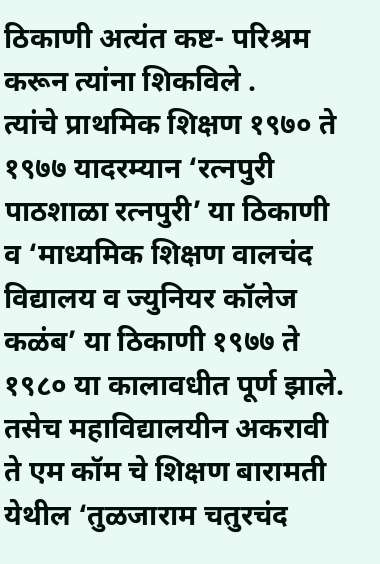ठिकाणी अत्यंत कष्ट- परिश्रम करून त्यांना शिकविले .
त्यांचे प्राथमिक शिक्षण १९७० ते १९७७ यादरम्यान ‘रत्नपुरी पाठशाळा रत्नपुरी’ या ठिकाणी व ‘माध्यमिक शिक्षण वालचंद विद्यालय व ज्युनियर कॉलेज कळंब’ या ठिकाणी १९७७ ते १९८० या कालावधीत पूर्ण झाले. तसेच महाविद्यालयीन अकरावी ते एम कॉम चे शिक्षण बारामती येथील ‘तुळजाराम चतुरचंद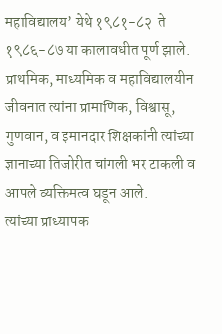महाविद्यालय’ येथे १९८१-८२  ते  १९८६-८७ या कालावधीत पूर्ण झाले. प्राथमिक, माध्यमिक व महाविद्यालयीन जीवनात त्यांना प्रामाणिक, विश्वासू, गुणवान, व इमानदार शिक्षकांनी त्यांच्या  ज्ञानाच्या तिजोरीत चांगली भर टाकली व आपले व्यक्तिमत्व घडून आले.
त्यांच्या प्राध्यापक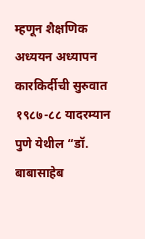म्हणून शैक्षणिक अध्ययन अध्यापन  कारकिर्दीची सुरुवात १९८७-८८ यादरम्यान पुणे येथील “डॉ. बाबासाहेब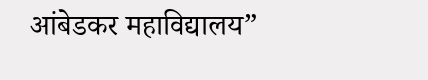आंबेडकर महाविद्यालय”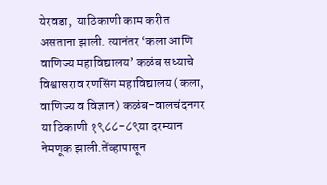येरवडा,  याठिकाणी काम करीत असताना झाली. त्यानंतर ‘कला आणि वाणिज्य महाविद्यालय’ कळंब सध्याचे विश्वासराव रणसिंग महाविद्यालय (कला, वाणिज्य व विज्ञान) कळंब-वालचंदनगर या ठिकाणी १९८८-८९या दरम्यान नेमणूक झाली.तेंव्हापासून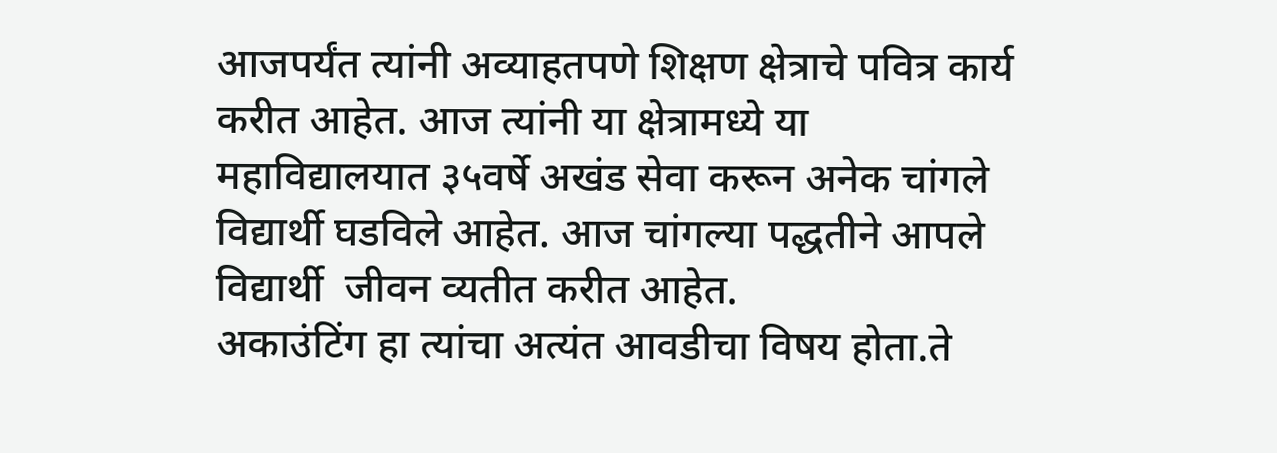आजपर्यंत त्यांनी अव्याहतपणे शिक्षण क्षेत्राचे पवित्र कार्य करीत आहेत. आज त्यांनी या क्षेत्रामध्ये या महाविद्यालयात ३५वर्षे अखंड सेवा करून अनेक चांगले विद्यार्थी घडविले आहेत. आज चांगल्या पद्धतीने आपले विद्यार्थी  जीवन व्यतीत करीत आहेत.
अकाउंटिंग हा त्यांचा अत्यंत आवडीचा विषय होता.ते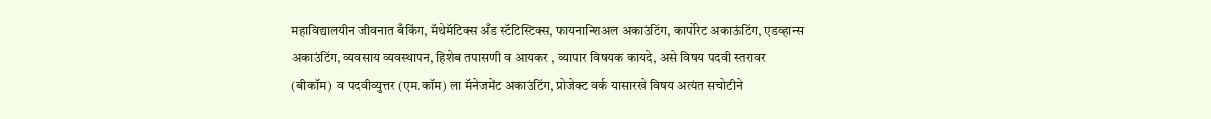महाविद्यालयीन जीवनात बँकिंग, मॅथेमॅटिक्स अँड स्टॅटिस्टिक्स, फायनान्शिअल अकाउंटिंग, कार्पोरेट अकाऊंटिंग, एडव्हान्स अकाउंटिंग, व्यवसाय व्यवस्थापन, हिशेब तपासणी व आयकर , व्यापार विषयक कायदे, असे विषय पदवी स्तरावर (बीकॉम)  व पदवीव्युत्तर (एम.कॉम) ला मॅनेजमेंट अकाउंटिंग, प्रोजेक्ट वर्क यासारखे विषय अत्यंत सचोटीने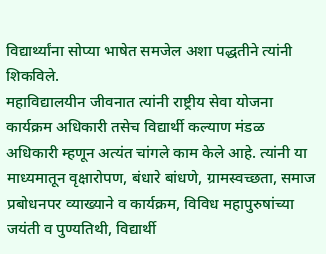विद्यार्थ्यांना सोप्या भाषेत समजेल अशा पद्धतीने त्यांनी शिकविले.
महाविद्यालयीन जीवनात त्यांनी राष्ट्रीय सेवा योजना कार्यक्रम अधिकारी तसेच विद्यार्थी कल्याण मंडळ अधिकारी म्हणून अत्यंत चांगले काम केले आहे. त्यांनी या माध्यमातून वृक्षारोपण, बंधारे बांधणे, ग्रामस्वच्छता, समाज प्रबोधनपर व्याख्याने व कार्यक्रम, विविध महापुरुषांच्या जयंती व पुण्यतिथी, विद्यार्थी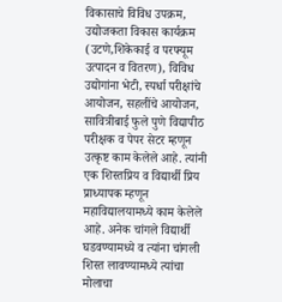विकासाचे विविध उपक्रम, उद्योजकता विकास कार्यक्रम (उटणे,शिकेकाई व परफ्यूम उत्पादन व वितरण), विविध उद्योगांना भेटी, स्पर्धा परीक्षांचे आयोजन, सहलींचे आयोजन, सावित्रीबाई फुले पुणे विद्यापीठ परीक्षक व पेपर सेटर म्हणून उत्कृष्ट काम केलेले आहे. त्यांनी एक शिस्तप्रिय व विद्यार्थी प्रिय प्राध्यापक म्हणून महाविद्यालयामध्ये काम केलेले आहे. अनेक चांगले विद्यार्थी घडवण्यामध्ये व त्यांना चांगली शिस्त लावण्यामध्ये त्यांचा मोलाचा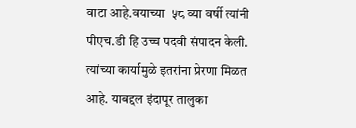वाटा आहे.वयाच्या  ५८ व्या वर्षी त्यांनी पीएच.डी हि उच्च पदवी संपादन केली.  त्यांच्या कार्यामुळे इतरांना प्रेरणा मिळत आहे. याबद्दल इंदापूर तालुका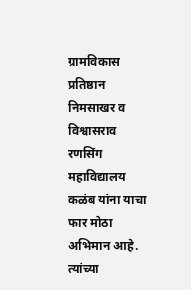ग्रामविकास प्रतिष्ठान निमसाखर व  विश्वासराव रणसिंग महाविद्यालय कळंब यांना याचा फार मोठा अभिमान आहे.
त्यांच्या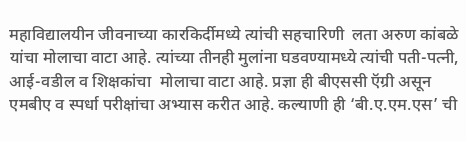महाविद्यालयीन जीवनाच्या कारकिर्दीमध्ये त्यांची सहचारिणी  लता अरुण कांबळे यांचा मोलाचा वाटा आहे. त्यांच्या तीनही मुलांना घडवण्यामध्ये त्यांची पती-पत्नी, आई-वडील व शिक्षकांचा  मोलाचा वाटा आहे. प्रज्ञा ही बीएससी ऍग्री असून एमबीए व स्पर्धा परीक्षांचा अभ्यास करीत आहे. कल्याणी ही ‘बी.ए.एम.एस’ ची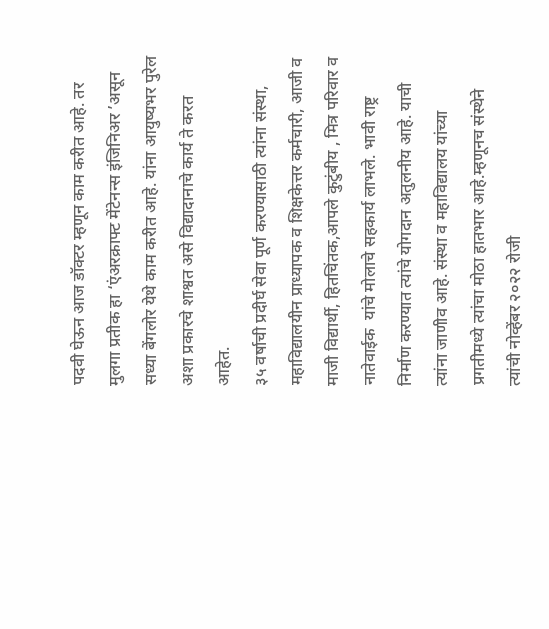पदवी घेऊन आज डॉक्टर म्हणून काम करीत आहे. तर मुलगा प्रतीक हा ‘एंअरक्राफ्ट मेंटेनन्स इंजिनिअर ’असून सध्या बेंगलोर येथे काम करीत आहे. यांना आयुष्यभर पुरेल अशा प्रकारचे शाश्वत असे विद्यादानाचे कार्य ते करत आहेत.
३५ वर्षाची प्रदीर्घ सेवा पूर्ण करण्यासाठी त्यांना संस्था, महाविद्यालयीन प्राध्यापक व शिक्षकेत्तर कर्मचारी, आजी व माजी विद्यार्थी, हितचिंतक,आपले कुटुंबीय , मित्र परिवार व नातेवाईक  यांचे मोलाचे सहकार्य लाभले. भावी राष्ट्र निर्माण करण्यात त्यांचे योगदान अतुलनीय आहे. याची त्यांना जाणीव आहे. संस्था व महाविद्यालय यांच्या प्रगतीमध्ये त्यांचा मोठा हातभार आहे.म्हणूनच संस्थेने त्यांची नोव्हेंबर २०२२ रोजी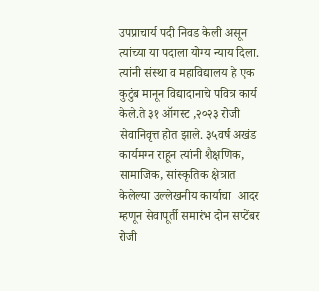उपप्राचार्य पदी निवड केली असून त्यांच्या या पदाला योग्य न्याय दिला. त्यांनी संस्था व महाविद्यालय हे एक कुटुंब मानून विद्यादानाचे पवित्र कार्य केले.ते ३१ ऑगस्ट ,२०२३ रोजी सेवानिवृत्त होत झाले. ३५वर्ष अखंड कार्यमग्न राहून त्यांनी शैक्षणिक, सामाजिक, सांस्कृतिक क्षेत्रात केलेल्या उल्लेखनीय कार्याचा  आदर म्हणून सेवापूर्ती समारंभ दोन सप्टेंबर रोजी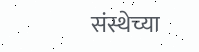संस्थेच्या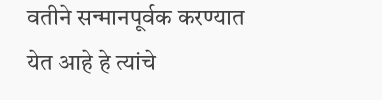वतीने सन्मानपूर्वक करण्यात येत आहे हे त्यांचे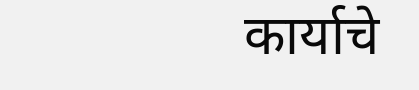कार्याचे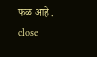फळ आहे .
close